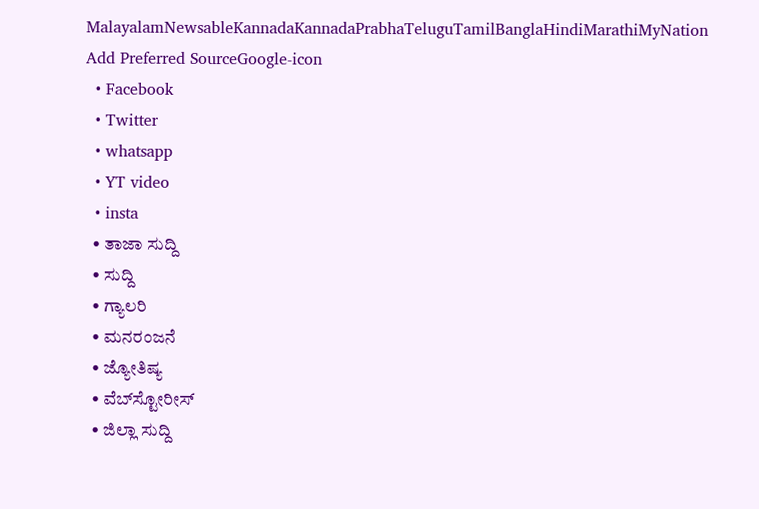MalayalamNewsableKannadaKannadaPrabhaTeluguTamilBanglaHindiMarathiMyNation
Add Preferred SourceGoogle-icon
  • Facebook
  • Twitter
  • whatsapp
  • YT video
  • insta
  • ತಾಜಾ ಸುದ್ದಿ
  • ಸುದ್ದಿ
  • ಗ್ಯಾಲರಿ
  • ಮನರಂಜನೆ
  • ಜ್ಯೋತಿಷ್ಯ
  • ವೆಬ್‌ಸ್ಟೋರೀಸ್
  • ಜಿಲ್ಲಾ ಸುದ್ದಿ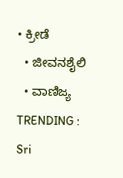• ಕ್ರೀಡೆ
  • ಜೀವನಶೈಲಿ
  • ವಾಣಿಜ್ಯ
TRENDING :
Sri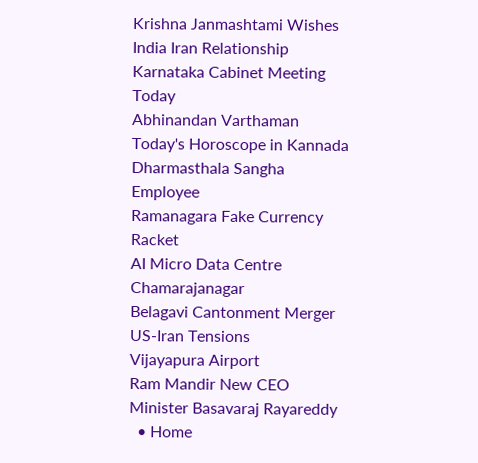Krishna Janmashtami Wishes
India Iran Relationship
Karnataka Cabinet Meeting Today
Abhinandan Varthaman
Today's Horoscope in Kannada
Dharmasthala Sangha Employee
Ramanagara Fake Currency Racket
AI Micro Data Centre Chamarajanagar
Belagavi Cantonment Merger
US-Iran Tensions
Vijayapura Airport
Ram Mandir New CEO
Minister Basavaraj Rayareddy
  • Home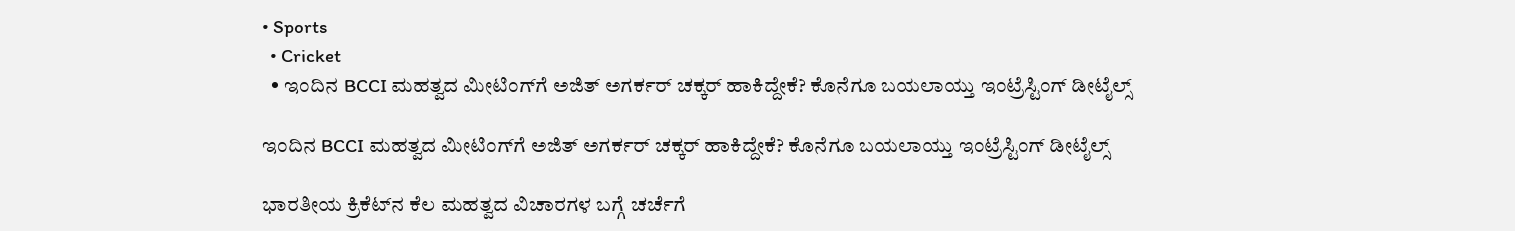• Sports
  • Cricket
  • ಇಂದಿನ BCCI ಮಹತ್ವದ ಮೀಟಿಂಗ್‌ಗೆ ಅಜಿತ್ ಅಗರ್ಕರ್ ಚಕ್ಕರ್ ಹಾಕಿದ್ದೇಕೆ? ಕೊನೆಗೂ ಬಯಲಾಯ್ತು ಇಂಟ್ರೆಸ್ಟಿಂಗ್ ಡೀಟೈಲ್ಸ್

ಇಂದಿನ BCCI ಮಹತ್ವದ ಮೀಟಿಂಗ್‌ಗೆ ಅಜಿತ್ ಅಗರ್ಕರ್ ಚಕ್ಕರ್ ಹಾಕಿದ್ದೇಕೆ? ಕೊನೆಗೂ ಬಯಲಾಯ್ತು ಇಂಟ್ರೆಸ್ಟಿಂಗ್ ಡೀಟೈಲ್ಸ್

ಭಾರತೀಯ ಕ್ರಿಕೆಟ್‌ನ ಕೆಲ ಮಹತ್ವದ ವಿಚಾರಗಳ ಬಗ್ಗೆ ಚರ್ಚೆಗೆ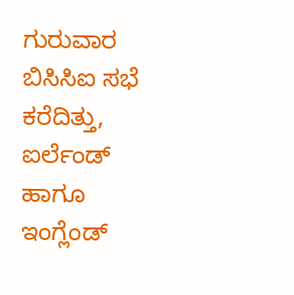ಗುರುವಾರ ಬಿಸಿಸಿಐ ಸಭೆ ಕರೆದಿತ್ತು, ಐರ್ಲೆಂಡ್‌ ಹಾಗೂ ಇಂಗ್ಲೆಂಡ್‌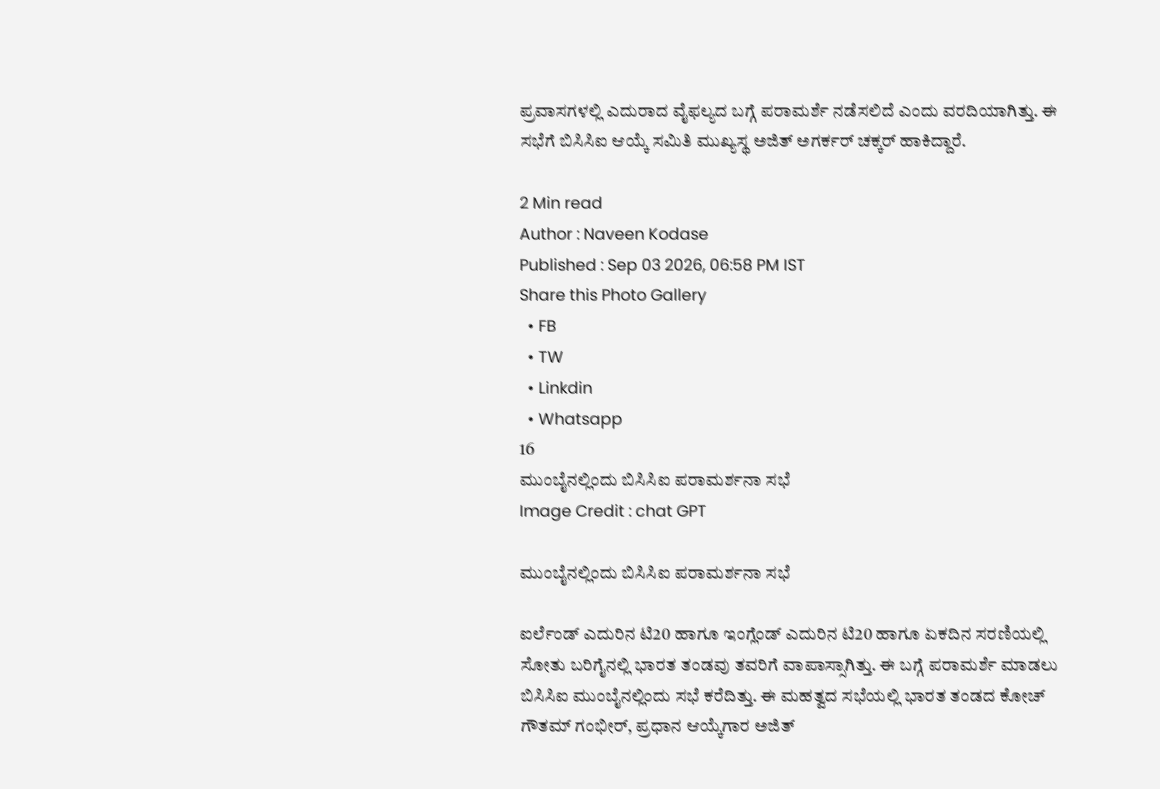ಪ್ರವಾಸಗಳಲ್ಲಿ ಎದುರಾದ ವೈಫಲ್ಯದ ಬಗ್ಗೆ ಪರಾಮರ್ಶೆ ನಡೆಸಲಿದೆ ಎಂದು ವರದಿಯಾಗಿತ್ತು. ಈ ಸಭೆಗೆ ಬಿಸಿಸಿಐ ಆಯ್ಕೆ ಸಮಿತಿ ಮುಖ್ಯಸ್ಥ ಅಜಿತ್ ಅಗರ್ಕರ್ ಚಕ್ಕರ್ ಹಾಕಿದ್ದಾರೆ.

2 Min read
Author : Naveen Kodase
Published : Sep 03 2026, 06:58 PM IST
Share this Photo Gallery
  • FB
  • TW
  • Linkdin
  • Whatsapp
16
ಮುಂಬೈನಲ್ಲಿಂದು ಬಿಸಿಸಿಐ ಪರಾಮರ್ಶನಾ ಸಭೆ
Image Credit : chat GPT

ಮುಂಬೈನಲ್ಲಿಂದು ಬಿಸಿಸಿಐ ಪರಾಮರ್ಶನಾ ಸಭೆ

ಐರ್ಲೆಂಡ್ ಎದುರಿನ ಟಿ20 ಹಾಗೂ ಇಂಗ್ಲೆಂಡ್ ಎದುರಿನ ಟಿ20 ಹಾಗೂ ಏಕದಿನ ಸರಣಿಯಲ್ಲಿ ಸೋತು ಬರಿಗೈನಲ್ಲಿ ಭಾರತ ತಂಡವು ತವರಿಗೆ ವಾಪಾಸ್ಸಾಗಿತ್ತು. ಈ ಬಗ್ಗೆ ಪರಾಮರ್ಶೆ ಮಾಡಲು ಬಿಸಿಸಿಐ ಮುಂಬೈನಲ್ಲಿಂದು ಸಭೆ ಕರೆದಿತ್ತು. ಈ ಮಹತ್ವದ ಸಭೆಯಲ್ಲಿ ಭಾರತ ತಂಡದ ಕೋಚ್‌ ಗೌತಮ್‌ ಗಂಭೀರ್‌, ಪ್ರಧಾನ ಆಯ್ಕೆಗಾರ ಅಜಿತ್‌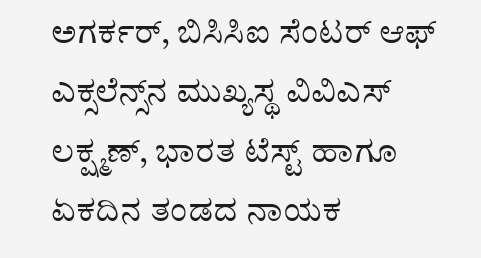ಅಗರ್ಕರ್‌, ಬಿಸಿಸಿಐ ಸೆಂಟರ್‌ ಆಫ್‌ ಎಕ್ಸಲೆನ್ಸ್‌ನ ಮುಖ್ಯಸ್ಥ ವಿವಿಎಸ್‌ ಲಕ್ಷ್ಮಣ್‌, ಭಾರತ ಟೆಸ್ಟ್‌ ಹಾಗೂ ಏಕದಿನ ತಂಡದ ನಾಯಕ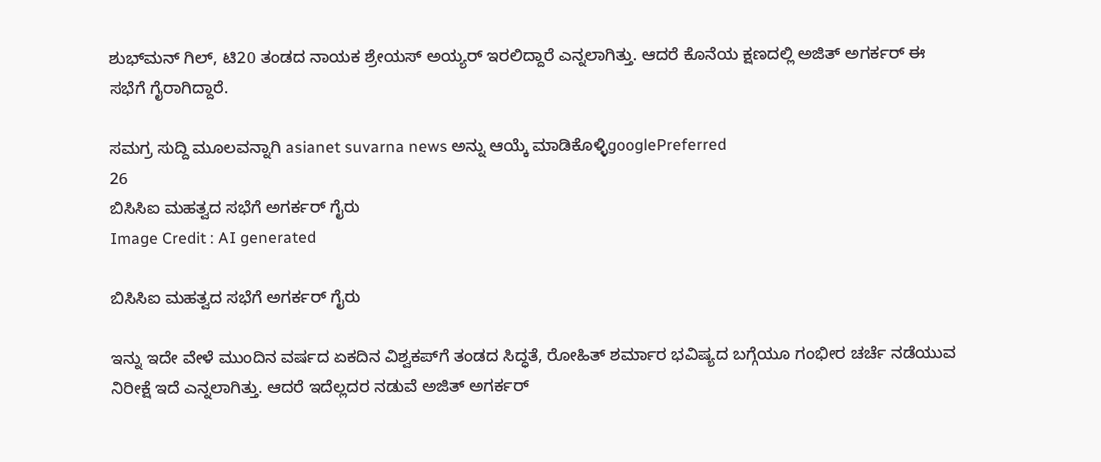ಶುಭ್‌ಮನ್‌ ಗಿಲ್‌, ಟಿ20 ತಂಡದ ನಾಯಕ ಶ್ರೇಯಸ್‌ ಅಯ್ಯರ್‌ ಇರಲಿದ್ದಾರೆ ಎನ್ನಲಾಗಿತ್ತು. ಆದರೆ ಕೊನೆಯ ಕ್ಷಣದಲ್ಲಿ ಅಜಿತ್ ಅಗರ್ಕರ್ ಈ ಸಭೆಗೆ ಗೈರಾಗಿದ್ದಾರೆ.

ಸಮಗ್ರ ಸುದ್ದಿ ಮೂಲವನ್ನಾಗಿ asianet suvarna news ಅನ್ನು ಆಯ್ಕೆ ಮಾಡಿಕೊಳ್ಳಿgooglePreferred
26
ಬಿಸಿಸಿಐ ಮಹತ್ವದ ಸಭೆಗೆ ಅಗರ್ಕರ್ ಗೈರು
Image Credit : AI generated

ಬಿಸಿಸಿಐ ಮಹತ್ವದ ಸಭೆಗೆ ಅಗರ್ಕರ್ ಗೈರು

ಇನ್ನು ಇದೇ ವೇಳೆ ಮುಂದಿನ ವರ್ಷದ ಏಕದಿನ ವಿಶ್ವಕಪ್‌ಗೆ ತಂಡದ ಸಿದ್ಧತೆ, ರೋಹಿತ್‌ ಶರ್ಮಾರ ಭವಿಷ್ಯದ ಬಗ್ಗೆಯೂ ಗಂಭೀರ ಚರ್ಚೆ ನಡೆಯುವ ನಿರೀಕ್ಷೆ ಇದೆ ಎನ್ನಲಾಗಿತ್ತು. ಆದರೆ ಇದೆಲ್ಲದರ ನಡುವೆ ಅಜಿತ್ ಅಗರ್ಕರ್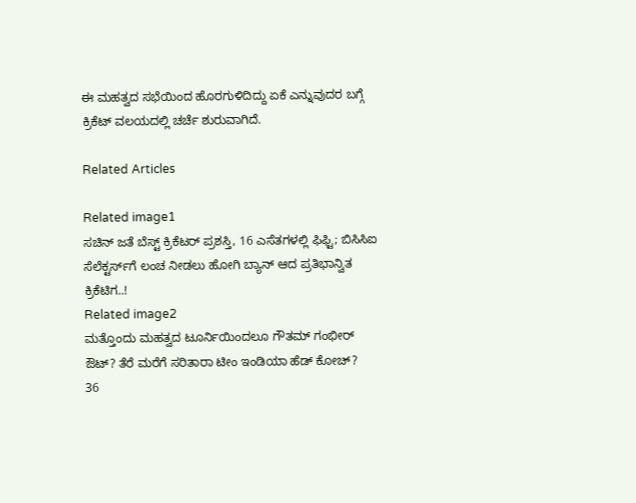ಈ ಮಹತ್ವದ ಸಭೆಯಿಂದ ಹೊರಗುಳಿದಿದ್ದು ಏಕೆ ಎನ್ನುವುದರ ಬಗ್ಗೆ ಕ್ರಿಕೆಟ್ ವಲಯದಲ್ಲಿ ಚರ್ಚೆ ಶುರುವಾಗಿದೆ.

Related Articles

Related image1
ಸಚಿನ್ ಜತೆ ಬೆಸ್ಟ್ ಕ್ರಿಕೆಟರ್ ಪ್ರಶಸ್ತಿ, 16 ಎಸೆತಗಳಲ್ಲಿ ಫಿಫ್ಟಿ; ಬಿಸಿಸಿಐ ಸೆಲೆಕ್ಟರ್ಸ್‌ಗೆ ಲಂಚ ನೀಡಲು ಹೋಗಿ ಬ್ಯಾನ್ ಆದ ಪ್ರತಿಭಾನ್ವಿತ ಕ್ರಿಕೆಟಿಗ..!
Related image2
ಮತ್ತೊಂದು ಮಹತ್ವದ ಟೂರ್ನಿಯಿಂದಲೂ ಗೌತಮ್ ಗಂಭೀರ್ ಔಟ್? ತೆರೆ ಮರೆಗೆ ಸರಿತಾರಾ ಟೀಂ ಇಂಡಿಯಾ ಹೆಡ್‌ ಕೋಚ್‌?
36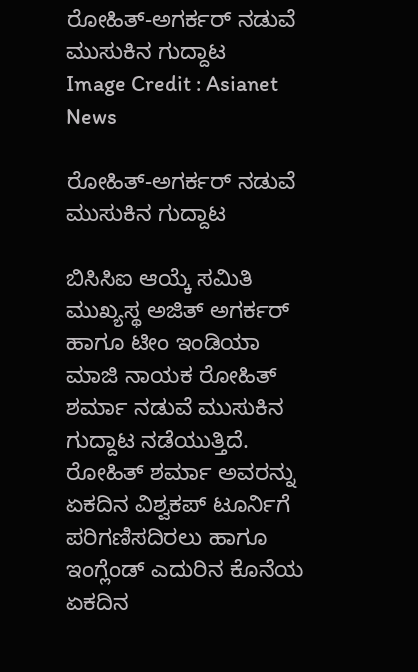ರೋಹಿತ್-ಅಗರ್ಕರ್ ನಡುವೆ ಮುಸುಕಿನ ಗುದ್ದಾಟ
Image Credit : Asianet News

ರೋಹಿತ್-ಅಗರ್ಕರ್ ನಡುವೆ ಮುಸುಕಿನ ಗುದ್ದಾಟ

ಬಿಸಿಸಿಐ ಆಯ್ಕೆ ಸಮಿತಿ ಮುಖ್ಯಸ್ಥ ಅಜಿತ್ ಅಗರ್ಕರ್ ಹಾಗೂ ಟೀಂ ಇಂಡಿಯಾ ಮಾಜಿ ನಾಯಕ ರೋಹಿತ್ ಶರ್ಮಾ ನಡುವೆ ಮುಸುಕಿನ ಗುದ್ದಾಟ ನಡೆಯುತ್ತಿದೆ. ರೋಹಿತ್ ಶರ್ಮಾ ಅವರನ್ನು ಏಕದಿನ ವಿಶ್ವಕಪ್ ಟೂರ್ನಿಗೆ ಪರಿಗಣಿಸದಿರಲು ಹಾಗೂ ಇಂಗ್ಲೆಂಡ್ ಎದುರಿನ ಕೊನೆಯ ಏಕದಿನ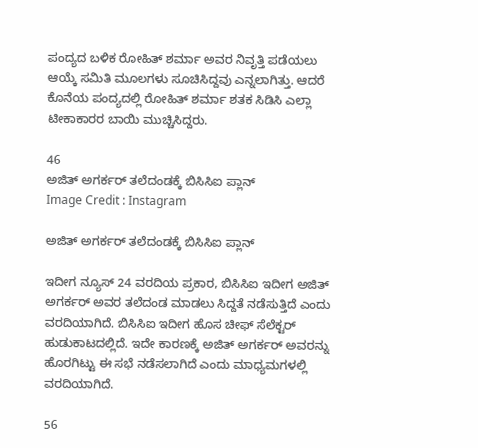ಪಂದ್ಯದ ಬಳಿಕ ರೋಹಿತ್ ಶರ್ಮಾ ಅವರ ನಿವೃತ್ತಿ ಪಡೆಯಲು ಆಯ್ಕೆ ಸಮಿತಿ ಮೂಲಗಳು ಸೂಚಿಸಿದ್ದವು ಎನ್ನಲಾಗಿತ್ತು. ಆದರೆ ಕೊನೆಯ ಪಂದ್ಯದಲ್ಲಿ ರೋಹಿತ್ ಶರ್ಮಾ ಶತಕ ಸಿಡಿಸಿ ಎಲ್ಲಾ ಟೀಕಾಕಾರರ ಬಾಯಿ ಮುಚ್ಚಿಸಿದ್ದರು.

46
ಅಜಿತ್ ಅಗರ್ಕರ್ ತಲೆದಂಡಕ್ಕೆ ಬಿಸಿಸಿಐ ಪ್ಲಾನ್
Image Credit : Instagram

ಅಜಿತ್ ಅಗರ್ಕರ್ ತಲೆದಂಡಕ್ಕೆ ಬಿಸಿಸಿಐ ಪ್ಲಾನ್

ಇದೀಗ ನ್ಯೂಸ್ 24 ವರದಿಯ ಪ್ರಕಾರ, ಬಿಸಿಸಿಐ ಇದೀಗ ಅಜಿತ್ ಅಗರ್ಕರ್ ಅವರ ತಲೆದಂಡ ಮಾಡಲು ಸಿದ್ದತೆ ನಡೆಸುತ್ತಿದೆ ಎಂದು ವರದಿಯಾಗಿದೆ. ಬಿಸಿಸಿಐ ಇದೀಗ ಹೊಸ ಚೀಫ್ ಸೆಲೆಕ್ಟರ್ ಹುಡುಕಾಟದಲ್ಲಿದೆ. ಇದೇ ಕಾರಣಕ್ಕೆ ಅಜಿತ್ ಅಗರ್ಕರ್ ಅವರನ್ನು ಹೊರಗಿಟ್ಟು ಈ ಸಭೆ ನಡೆಸಲಾಗಿದೆ ಎಂದು ಮಾಧ್ಯಮಗಳಲ್ಲಿ ವರದಿಯಾಗಿದೆ.

56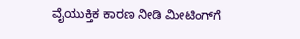ವೈಯುಕ್ತಿಕ ಕಾರಣ ನೀಡಿ ಮೀಟಿಂಗ್‌ಗೆ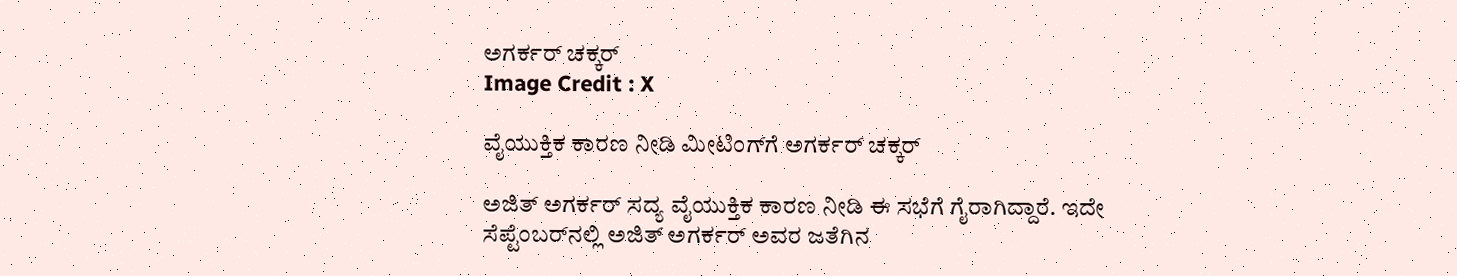ಅಗರ್ಕರ್ ಚಕ್ಕರ್
Image Credit : X

ವೈಯುಕ್ತಿಕ ಕಾರಣ ನೀಡಿ ಮೀಟಿಂಗ್‌ಗೆ ಅಗರ್ಕರ್ ಚಕ್ಕರ್

ಅಜಿತ್ ಅಗರ್ಕರ್ ಸದ್ಯ ವೈಯುಕ್ತಿಕ ಕಾರಣ ನೀಡಿ ಈ ಸಭೆಗೆ ಗೈರಾಗಿದ್ದಾರೆ. ಇದೇ ಸೆಪ್ಟೆಂಬರ್‌ನಲ್ಲಿ ಅಜಿತ್ ಅಗರ್ಕರ್ ಅವರ ಜತೆಗಿನ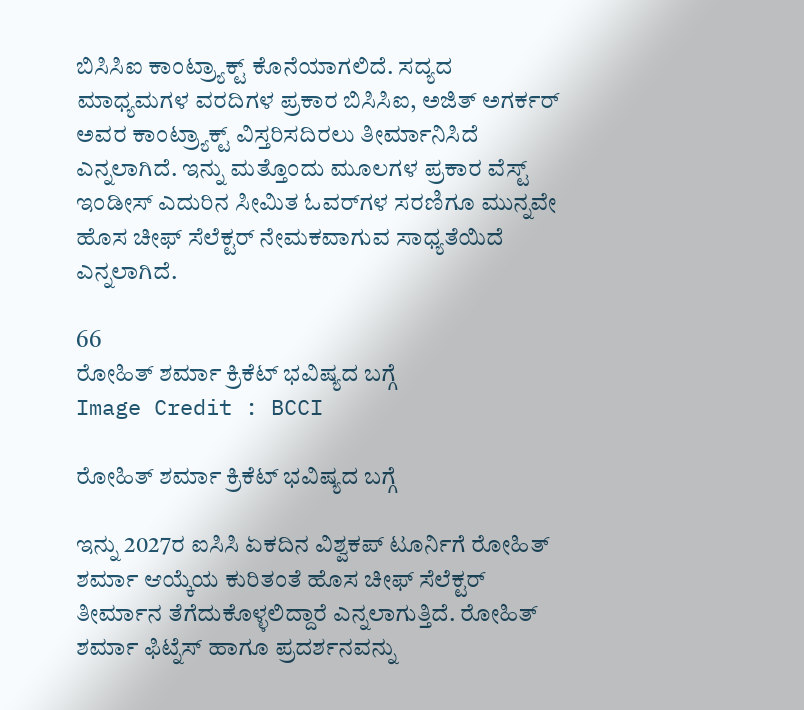ಬಿಸಿಸಿಐ ಕಾಂಟ್ರ್ಯಾಕ್ಟ್ ಕೊನೆಯಾಗಲಿದೆ. ಸದ್ಯದ ಮಾಧ್ಯಮಗಳ ವರದಿಗಳ ಪ್ರಕಾರ ಬಿಸಿಸಿಐ, ಅಜಿತ್ ಅಗರ್ಕರ್ ಅವರ ಕಾಂಟ್ರ್ಯಾಕ್ಟ್ ವಿಸ್ತರಿಸದಿರಲು ತೀರ್ಮಾನಿಸಿದೆ ಎನ್ನಲಾಗಿದೆ. ಇನ್ನು ಮತ್ತೊಂದು ಮೂಲಗಳ ಪ್ರಕಾರ ವೆಸ್ಟ್ ಇಂಡೀಸ್ ಎದುರಿನ ಸೀಮಿತ ಓವರ್‌ಗಳ ಸರಣಿಗೂ ಮುನ್ನವೇ ಹೊಸ ಚೀಫ್ ಸೆಲೆಕ್ಟರ್ ನೇಮಕವಾಗುವ ಸಾಧ್ಯತೆಯಿದೆ ಎನ್ನಲಾಗಿದೆ.

66
ರೋಹಿತ್ ಶರ್ಮಾ ಕ್ರಿಕೆಟ್ ಭವಿಷ್ಯದ ಬಗ್ಗೆ
Image Credit : BCCI

ರೋಹಿತ್ ಶರ್ಮಾ ಕ್ರಿಕೆಟ್ ಭವಿಷ್ಯದ ಬಗ್ಗೆ

ಇನ್ನು 2027ರ ಐಸಿಸಿ ಏಕದಿನ ವಿಶ್ವಕಪ್ ಟೂರ್ನಿಗೆ ರೋಹಿತ್ ಶರ್ಮಾ ಆಯ್ಕೆಯ ಕುರಿತಂತೆ ಹೊಸ ಚೀಫ್ ಸೆಲೆಕ್ಟರ್ ತೀರ್ಮಾನ ತೆಗೆದುಕೊಳ್ಳಲಿದ್ದಾರೆ ಎನ್ನಲಾಗುತ್ತಿದೆ. ರೋಹಿತ್ ಶರ್ಮಾ ಫಿಟ್ನೆಸ್ ಹಾಗೂ ಪ್ರದರ್ಶನವನ್ನು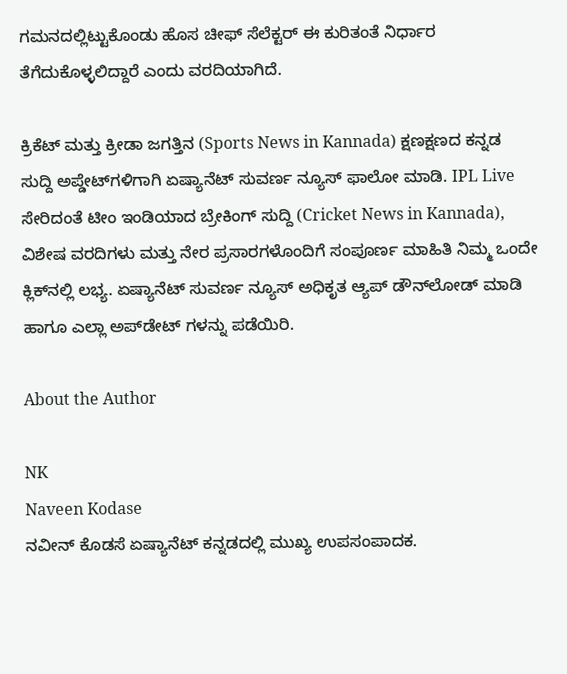ಗಮನದಲ್ಲಿಟ್ಟುಕೊಂಡು ಹೊಸ ಚೀಫ್ ಸೆಲೆಕ್ಟರ್ ಈ ಕುರಿತಂತೆ ನಿರ್ಧಾರ ತೆಗೆದುಕೊಳ್ಳಲಿದ್ದಾರೆ ಎಂದು ವರದಿಯಾಗಿದೆ.

ಕ್ರಿಕೆಟ್ ಮತ್ತು ಕ್ರೀಡಾ ಜಗತ್ತಿನ (Sports News in Kannada) ಕ್ಷಣಕ್ಷಣದ ಕನ್ನಡ ಸುದ್ದಿ ಅಪ್ಡೇಟ್‌ಗಳಿಗಾಗಿ ಏಷ್ಯಾನೆಟ್ ಸುವರ್ಣ ನ್ಯೂಸ್‌ ಫಾಲೋ ಮಾಡಿ. IPL Live ಸೇರಿದಂತೆ ಟೀಂ ಇಂಡಿಯಾದ ಬ್ರೇಕಿಂಗ್ ಸುದ್ದಿ (Cricket News in Kannada), ವಿಶೇಷ ವರದಿಗಳು ಮತ್ತು ನೇರ ಪ್ರಸಾರಗಳೊಂದಿಗೆ ಸಂಪೂರ್ಣ ಮಾಹಿತಿ ನಿಮ್ಮ ಒಂದೇ ಕ್ಲಿಕ್‌ನಲ್ಲಿ ಲಭ್ಯ. ಏಷ್ಯಾನೆಟ್ ಸುವರ್ಣ ನ್ಯೂಸ್ ಅಧಿಕೃತ ಆ್ಯಪ್ ಡೌನ್‌ಲೋಡ್ ಮಾಡಿ ಹಾಗೂ ಎಲ್ಲಾ ಅಪ್‌ಡೇಟ್ ಗಳನ್ನು ಪಡೆಯಿರಿ.

About the Author

NK
Naveen Kodase
ನವೀನ್ ಕೊಡಸೆ ಏಷ್ಯಾನೆಟ್ ಕನ್ನಡದಲ್ಲಿ ಮುಖ್ಯ ಉಪಸಂಪಾದಕ.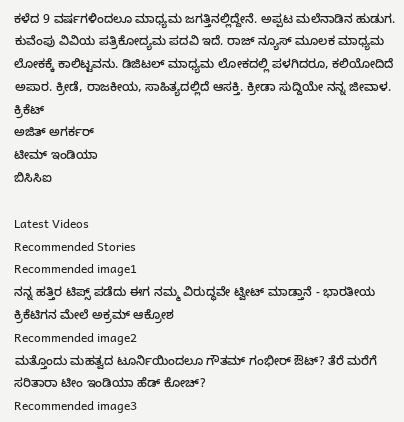ಕಳೆದ 9 ವರ್ಷಗಳಿಂದಲೂ ಮಾಧ್ಯಮ ಜಗತ್ತಿನಲ್ಲಿದ್ದೇನೆ. ಅಪ್ಪಟ ಮಲೆನಾಡಿನ ಹುಡುಗ. ಕುವೆಂಪು ವಿವಿಯ ಪತ್ರಿಕೋದ್ಯಮ ಪದವಿ ಇದೆ. ರಾಜ್‌ ನ್ಯೂಸ್‌ ಮೂಲಕ ಮಾಧ್ಯಮ ಲೋಕಕ್ಕೆ ಕಾಲಿಟ್ಟವನು. ಡಿಜಿಟಲ್‌ ಮಾಧ್ಯಮ ಲೋಕದಲ್ಲಿ ಪಳಗಿದರೂ, ಕಲಿಯೋದಿದೆ ಅಪಾರ. ಕ್ರೀಡೆ, ರಾಜಕೀಯ, ಸಾಹಿತ್ಯದಲ್ಲಿದೆ ಆಸಕ್ತಿ. ಕ್ರೀಡಾ ಸುದ್ದಿಯೇ ನನ್ನ ಜೀವಾಳ.
ಕ್ರಿಕೆಟ್
ಅಜಿತ್ ಅಗರ್ಕರ್
ಟೀಮ್ ಇಂಡಿಯಾ
ಬಿಸಿಸಿಐ

Latest Videos
Recommended Stories
Recommended image1
ನನ್ನ ಹತ್ತಿರ ಟಿಪ್ಸ್ ಪಡೆದು ಈಗ ನಮ್ಮ ವಿರುದ್ಧವೇ ಟ್ವೀಟ್ ಮಾಡ್ತಾನೆ - ಭಾರತೀಯ ಕ್ರಿಕೆಟಿಗನ ಮೇಲೆ ಅಕ್ರಮ್ ಆಕ್ರೋಶ
Recommended image2
ಮತ್ತೊಂದು ಮಹತ್ವದ ಟೂರ್ನಿಯಿಂದಲೂ ಗೌತಮ್ ಗಂಭೀರ್ ಔಟ್? ತೆರೆ ಮರೆಗೆ ಸರಿತಾರಾ ಟೀಂ ಇಂಡಿಯಾ ಹೆಡ್‌ ಕೋಚ್‌?
Recommended image3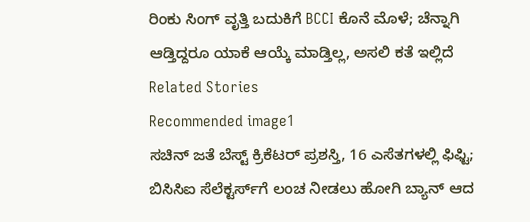ರಿಂಕು ಸಿಂಗ್ ವೃತ್ತಿ ಬದುಕಿಗೆ BCCI ಕೊನೆ ಮೊಳೆ; ಚೆನ್ನಾಗಿ ಆಡ್ತಿದ್ದರೂ ಯಾಕೆ ಆಯ್ಕೆ ಮಾಡ್ತಿಲ್ಲ, ಅಸಲಿ ಕತೆ ಇಲ್ಲಿದೆ
Related Stories
Recommended image1
ಸಚಿನ್ ಜತೆ ಬೆಸ್ಟ್ ಕ್ರಿಕೆಟರ್ ಪ್ರಶಸ್ತಿ, 16 ಎಸೆತಗಳಲ್ಲಿ ಫಿಫ್ಟಿ; ಬಿಸಿಸಿಐ ಸೆಲೆಕ್ಟರ್ಸ್‌ಗೆ ಲಂಚ ನೀಡಲು ಹೋಗಿ ಬ್ಯಾನ್ ಆದ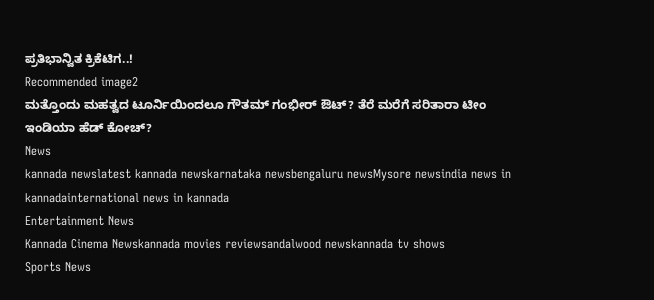ಪ್ರತಿಭಾನ್ವಿತ ಕ್ರಿಕೆಟಿಗ..!
Recommended image2
ಮತ್ತೊಂದು ಮಹತ್ವದ ಟೂರ್ನಿಯಿಂದಲೂ ಗೌತಮ್ ಗಂಭೀರ್ ಔಟ್? ತೆರೆ ಮರೆಗೆ ಸರಿತಾರಾ ಟೀಂ ಇಂಡಿಯಾ ಹೆಡ್‌ ಕೋಚ್‌?
News
kannada newslatest kannada newskarnataka newsbengaluru newsMysore newsindia news in kannadainternational news in kannada
Entertainment News
Kannada Cinema Newskannada movies reviewsandalwood newskannada tv shows
Sports News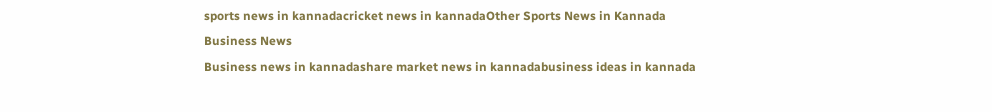sports news in kannadacricket news in kannadaOther Sports News in Kannada
Business News
Business news in kannadashare market news in kannadabusiness ideas in kannada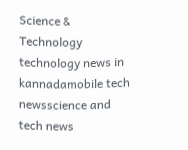Science & Technology
technology news in kannadamobile tech newsscience and tech news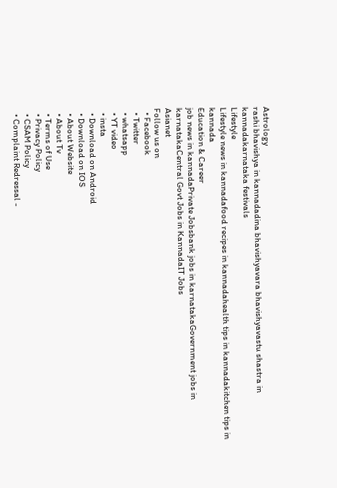Astrology
rashi bhavishya in kannadadina bhavishyavara bhavishyavastu shastra in kannadakarnataka festivals
Lifestyle
Lifestyle news in kannadafood recipes in kannadahealth tips in kannadakitchen tips in kannada
Education & Career
job news in kannadaPrivate Jobsbank jobs in karnatakaGovernment jobs in karnatakaCentral Govt Jobs in KannadaIT Jobs
Asianet
Follow us on
  • Facebook
  • Twitter
  • whatsapp
  • YT video
  • insta
  • Download on Android
  • Download on IOS
  • About Website
  • About Tv
  • Terms of Use
  • Privacy Policy
  • CSAM Policy
  • Complaint Redressal -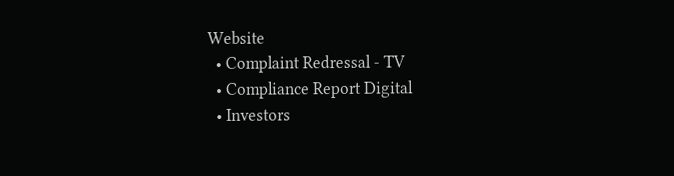Website
  • Complaint Redressal - TV
  • Compliance Report Digital
  • Investors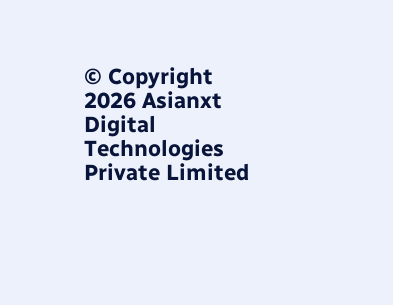© Copyright 2026 Asianxt Digital Technologies Private Limited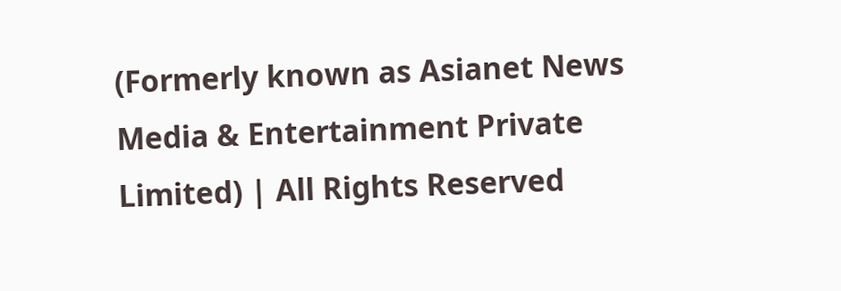(Formerly known as Asianet News Media & Entertainment Private Limited) | All Rights Reserved